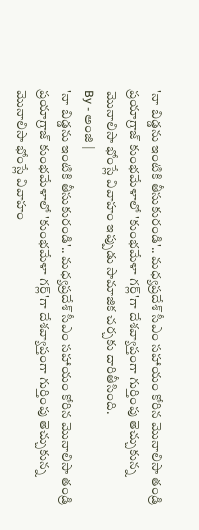'నా బిడ్డను ఇంటికి తీసుకురండి'.. మధ్యప్రదేశ్ సీఎం సహాయం కోరిన మొనాలిసా తండ్రి
ప్రయాగ్రాజ్ కుంభమేళాలో 'కుంభమేళా గర్ల్'గా దేశవ్యాప్తంగా గుర్తింపు తెచ్చుకున్న మొనాలిసా భోంస్లే వివాహం ఇప్పుడు సామాజిక చర్చకు దారితీసింది.
By - అంజి |
'నా బిడ్డను ఇంటికి తీసుకురండి'.. మధ్యప్రదేశ్ సీఎం సహాయం కోరిన మొనాలిసా తండ్రి
ప్రయాగ్రాజ్ కుంభమేళాలో 'కుంభమేళా గర్ల్'గా దేశవ్యాప్తంగా గుర్తింపు తెచ్చుకున్న మొనాలిసా భోంస్లే వివాహం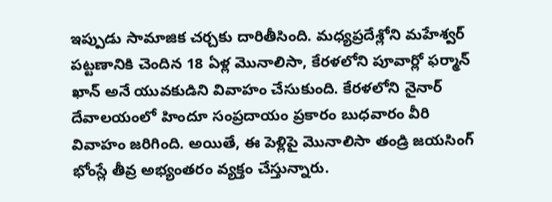ఇప్పుడు సామాజిక చర్చకు దారితీసింది. మధ్యప్రదేశ్లోని మహేశ్వర్ పట్టణానికి చెందిన 18 ఏళ్ల మొనాలిసా, కేరళలోని పూవార్లో ఫర్మాన్ ఖాన్ అనే యువకుడిని వివాహం చేసుకుంది. కేరళలోని నైనార్ దేవాలయంలో హిందూ సంప్రదాయం ప్రకారం బుధవారం వీరి వివాహం జరిగింది. అయితే, ఈ పెళ్లిపై మొనాలిసా తండ్రి జయసింగ్ భోంస్లే తీవ్ర అభ్యంతరం వ్యక్తం చేస్తున్నారు.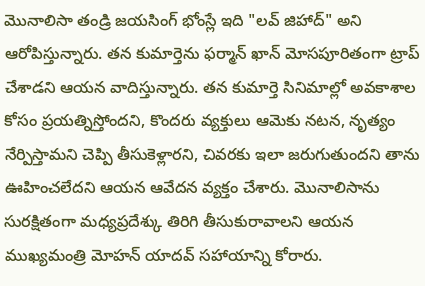మొనాలిసా తండ్రి జయసింగ్ భోంస్లే ఇది "లవ్ జిహాద్" అని ఆరోపిస్తున్నారు. తన కుమార్తెను ఫర్మాన్ ఖాన్ మోసపూరితంగా ట్రాప్ చేశాడని ఆయన వాదిస్తున్నారు. తన కుమార్తె సినిమాల్లో అవకాశాల కోసం ప్రయత్నిస్తోందని, కొందరు వ్యక్తులు ఆమెకు నటన, నృత్యం నేర్పిస్తామని చెప్పి తీసుకెళ్లారని, చివరకు ఇలా జరుగుతుందని తాను ఊహించలేదని ఆయన ఆవేదన వ్యక్తం చేశారు. మొనాలిసాను సురక్షితంగా మధ్యప్రదేశ్కు తిరిగి తీసుకురావాలని ఆయన ముఖ్యమంత్రి మోహన్ యాదవ్ సహాయాన్ని కోరారు.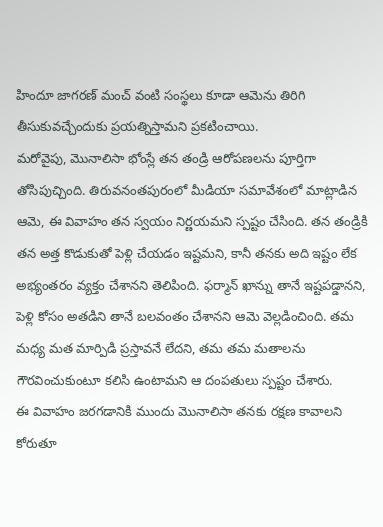హిందూ జాగరణ్ మంచ్ వంటి సంస్థలు కూడా ఆమెను తిరిగి తీసుకువచ్చేందుకు ప్రయత్నిస్తామని ప్రకటించాయి.
మరోవైపు, మొనాలిసా భోంస్లే తన తండ్రి ఆరోపణలను పూర్తిగా తోసిపుచ్చింది. తిరువనంతపురంలో మీడియా సమావేశంలో మాట్లాడిన ఆమె, ఈ వివాహం తన స్వయం నిర్ణయమని స్పష్టం చేసింది. తన తండ్రికి తన అత్త కొడుకుతో పెళ్లి చేయడం ఇష్టమని, కానీ తనకు అది ఇష్టం లేక అభ్యంతరం వ్యక్తం చేశానని తెలిపింది. ఫర్మాన్ ఖాన్ను తానే ఇష్టపడ్డానని, పెళ్లి కోసం అతడిని తానే బలవంతం చేశానని ఆమె వెల్లడించింది. తమ మధ్య మత మార్పిడి ప్రస్తావనే లేదని, తమ తమ మతాలను గౌరవించుకుంటూ కలిసి ఉంటామని ఆ దంపతులు స్పష్టం చేశారు.
ఈ వివాహం జరగడానికి ముందు మొనాలిసా తనకు రక్షణ కావాలని కోరుతూ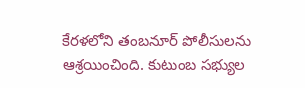కేరళలోని తంబనూర్ పోలీసులను ఆశ్రయించింది. కుటుంబ సభ్యుల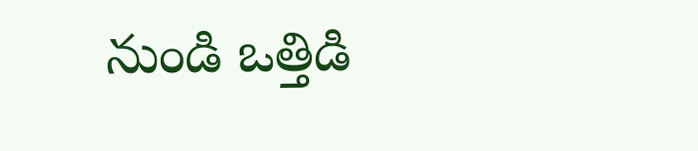నుండి ఒత్తిడి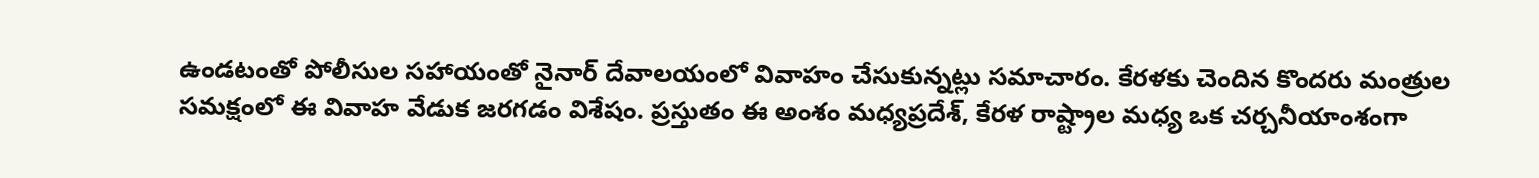ఉండటంతో పోలీసుల సహాయంతో నైనార్ దేవాలయంలో వివాహం చేసుకున్నట్లు సమాచారం. కేరళకు చెందిన కొందరు మంత్రుల సమక్షంలో ఈ వివాహ వేడుక జరగడం విశేషం. ప్రస్తుతం ఈ అంశం మధ్యప్రదేశ్, కేరళ రాష్ట్రాల మధ్య ఒక చర్చనీయాంశంగా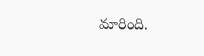మారింది.